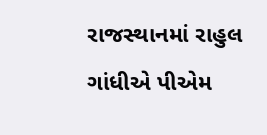રાજસ્થાનમાં રાહુલ ગાંધીએ પીએમ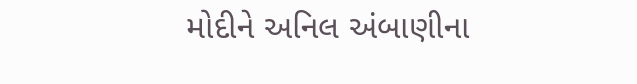મોદીને અનિલ અંબાણીના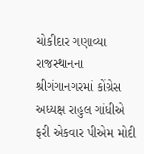ચોકીદાર ગણાવ્યા
રાજસ્થાનના શ્રીગંગાનગરમાં કોંગ્રેસ અધ્યક્ષ રાહુલ ગાંધીએ ફરી એકવાર પીએમ મોદી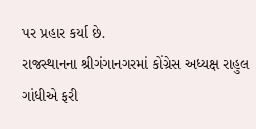પર પ્રહાર કર્યા છે.
રાજસ્થાનના શ્રીગંગાનગરમાં કોંગ્રેસ અધ્યક્ષ રાહુલ ગાંધીએ ફરી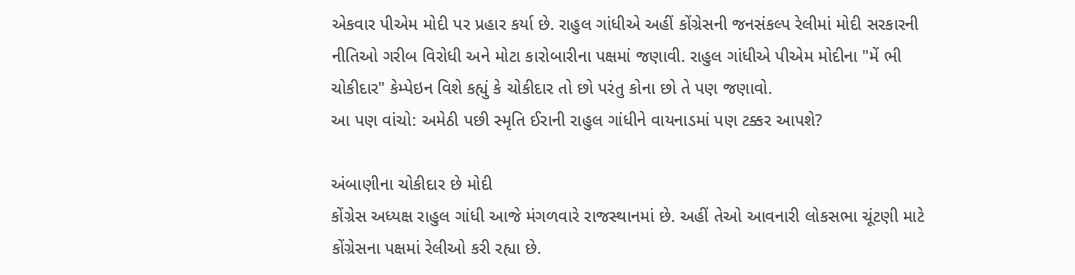એકવાર પીએમ મોદી પર પ્રહાર કર્યા છે. રાહુલ ગાંધીએ અહીં કોંગ્રેસની જનસંકલ્પ રેલીમાં મોદી સરકારની નીતિઓ ગરીબ વિરોધી અને મોટા કારોબારીના પક્ષમાં જણાવી. રાહુલ ગાંધીએ પીએમ મોદીના "મેં ભી ચોકીદાર" કેમ્પેઇન વિશે કહ્યું કે ચોકીદાર તો છો પરંતુ કોના છો તે પણ જણાવો.
આ પણ વાંચો: અમેઠી પછી સ્મૃતિ ઈરાની રાહુલ ગાંધીને વાયનાડમાં પણ ટક્કર આપશે?

અંબાણીના ચોકીદાર છે મોદી
કોંગ્રેસ અધ્યક્ષ રાહુલ ગાંધી આજે મંગળવારે રાજસ્થાનમાં છે. અહીં તેઓ આવનારી લોકસભા ચૂંટણી માટે કોંગ્રેસના પક્ષમાં રેલીઓ કરી રહ્યા છે.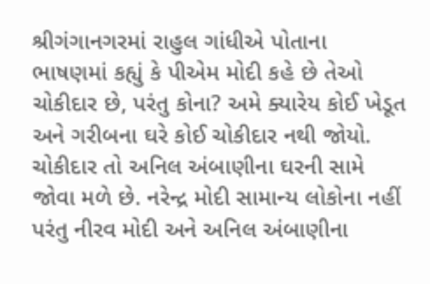શ્રીગંગાનગરમાં રાહુલ ગાંધીએ પોતાના ભાષણમાં કહ્યું કે પીએમ મોદી કહે છે તેઓ ચોકીદાર છે, પરંતુ કોના? અમે ક્યારેય કોઈ ખેડૂત અને ગરીબના ઘરે કોઈ ચોકીદાર નથી જોયો. ચોકીદાર તો અનિલ અંબાણીના ઘરની સામે જોવા મળે છે. નરેન્દ્ર મોદી સામાન્ય લોકોના નહીં પરંતુ નીરવ મોદી અને અનિલ અંબાણીના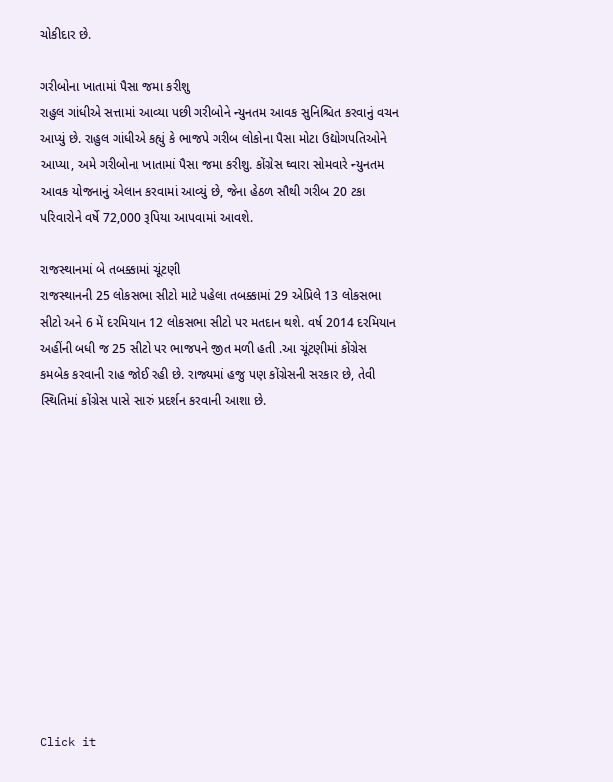ચોકીદાર છે.

ગરીબોના ખાતામાં પૈસા જમા કરીશુ
રાહુલ ગાંધીએ સત્તામાં આવ્યા પછી ગરીબોને ન્યુનતમ આવક સુનિશ્ચિત કરવાનું વચન આપ્યું છે. રાહુલ ગાંધીએ કહ્યું કે ભાજપે ગરીબ લોકોના પૈસા મોટા ઉદ્યોગપતિઓને આપ્યા, અમે ગરીબોના ખાતામાં પૈસા જમા કરીશુ. કોંગ્રેસ ઘ્વારા સોમવારે ન્યુનતમ આવક યોજનાનું એલાન કરવામાં આવ્યું છે, જેના હેઠળ સૌથી ગરીબ 20 ટકા પરિવારોને વર્ષે 72,000 રૂપિયા આપવામાં આવશે.

રાજસ્થાનમાં બે તબક્કામાં ચૂંટણી
રાજસ્થાનની 25 લોકસભા સીટો માટે પહેલા તબક્કામાં 29 એપ્રિલે 13 લોકસભા સીટો અને 6 મેં દરમિયાન 12 લોકસભા સીટો પર મતદાન થશે. વર્ષ 2014 દરમિયાન અહીંની બધી જ 25 સીટો પર ભાજપને જીત મળી હતી .આ ચૂંટણીમાં કોંગ્રેસ કમબેક કરવાની રાહ જોઈ રહી છે. રાજ્યમાં હજુ પણ કોંગ્રેસની સરકાર છે, તેવી સ્થિતિમાં કોંગ્રેસ પાસે સારું પ્રદર્શન કરવાની આશા છે.












Click it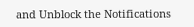and Unblock the Notifications